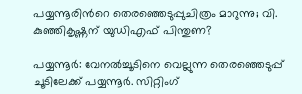പയ്യന്നൂരിന്‍റെ തെരഞ്ഞെടുപ്പുചിത്രം മാറുന്നു; വി. കുഞ്ഞികൃഷ്ണന് യുഡിഎഫ് പിന്തുണ‍?

പയ്യന്നൂര്‍: വേനല്‍ച്ചൂടിനെ വെല്ലുന്ന തെരഞ്ഞെടുപ്പ് ചൂടിലേക്ക് പയ്യന്നൂര്‍. സിറ്റിംഗ്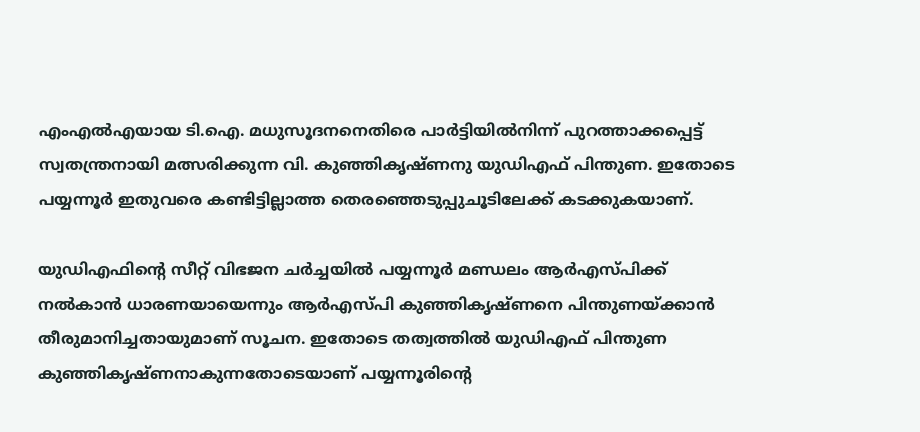എംഎല്‍എയായ ടി.ഐ. മധുസൂദനനെതിരെ പാര്‍ട്ടിയില്‍നിന്ന് പുറത്താക്കപ്പെട്ട് സ്വതന്ത്രനായി മത്സരിക്കുന്ന വി. കുഞ്ഞികൃഷ്ണനു യുഡിഎഫ് പിന്തുണ. ഇതോടെ പയ്യന്നൂര്‍ ഇതുവരെ കണ്ടിട്ടില്ലാത്ത തെരഞ്ഞെടുപ്പുചൂടിലേക്ക് കടക്കുകയാണ്.

യുഡിഎഫിന്‍റെ സീറ്റ് വിഭജന ചര്‍ച്ചയില്‍ പയ്യന്നൂര്‍ മണ്ഡലം ആര്‍എസ്പിക്ക് നല്‍കാന്‍ ധാരണയായെന്നും ആര്‍എസ്പി കുഞ്ഞികൃഷ്ണനെ പിന്തുണയ്ക്കാന്‍ തീരുമാനിച്ചതായുമാണ് സൂചന. ഇതോടെ തത്വത്തില്‍ യുഡിഎഫ് പിന്തുണ കുഞ്ഞികൃഷ്ണനാകുന്നതോടെയാണ് പയ്യന്നൂരിന്‍റെ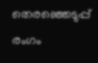തെരഞ്ഞെടുപ്പ് രംഗം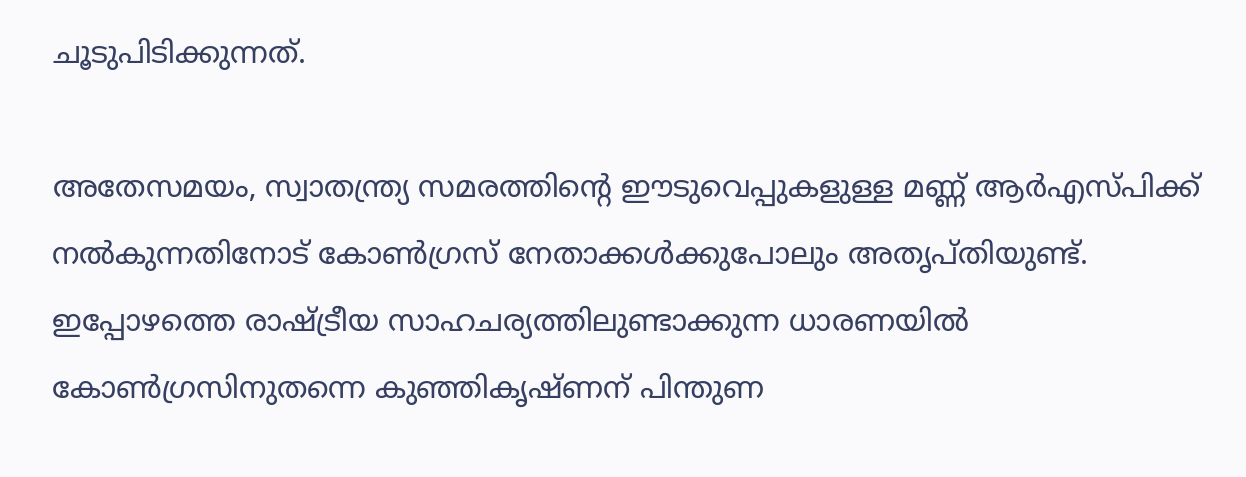ചൂടുപിടിക്കുന്നത്.

അതേസമയം, സ്വാതന്ത്ര്യ സമരത്തിന്‍റെ ഈടുവെപ്പുകളുള്ള മണ്ണ് ആര്‍എസ്പിക്ക് നല്‍കുന്നതിനോട് കോണ്‍ഗ്രസ് നേതാക്കള്‍ക്കുപോലും അതൃപ്തിയുണ്ട്. ഇപ്പോഴത്തെ രാഷ്‌ട്രീയ സാഹചര്യത്തിലുണ്ടാക്കുന്ന ധാരണയില്‍ കോണ്‍ഗ്രസിനുതന്നെ കുഞ്ഞികൃഷ്ണന് പിന്തുണ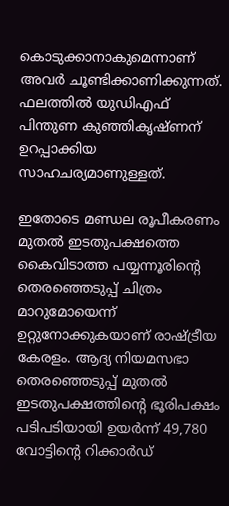കൊടുക്കാനാകുമെന്നാണ് അവര്‍ ചൂണ്ടിക്കാണിക്കുന്നത്. ഫലത്തില്‍ യുഡിഎഫ് പിന്തുണ കുഞ്ഞികൃഷ്ണന് ഉറപ്പാക്കിയ സാഹചര്യമാണുള്ളത്.

ഇതോടെ മണ്ഡല രൂപീകരണം മുതല്‍ ഇടതുപക്ഷത്തെ കൈവിടാത്ത പയ്യന്നൂരിന്‍റെ തെരഞ്ഞെടുപ്പ് ചിത്രം മാറുമോയെന്ന് ഉറ്റുനോക്കുകയാണ് രാഷ്‌ട്രീയ കേരളം. ആദ്യ നിയമസഭാ തെരഞ്ഞെടുപ്പ് മുതല്‍ ഇടതുപക്ഷത്തിന്‍റെ ഭൂരിപക്ഷം പടിപടിയായി ഉയര്‍ന്ന് 49,780 വോട്ടിന്‍റെ റിക്കാര്‍ഡ്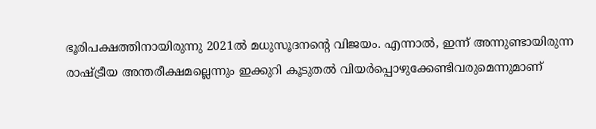ഭൂരിപക്ഷത്തിനായിരുന്നു 2021ല്‍ മധുസൂദനന്‍റെ വിജയം. എന്നാല്‍, ഇന്ന് അന്നുണ്ടായിരുന്ന രാഷ്‌ട്രീയ അന്തരീക്ഷമല്ലെന്നും ഇക്കുറി കൂടുതല്‍ വിയര്‍പ്പൊഴുക്കേണ്ടിവരുമെന്നുമാണ്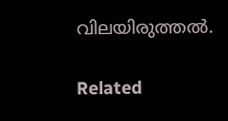വിലയിരുത്തല്‍.

Related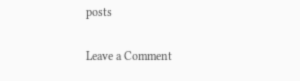posts

Leave a Comment